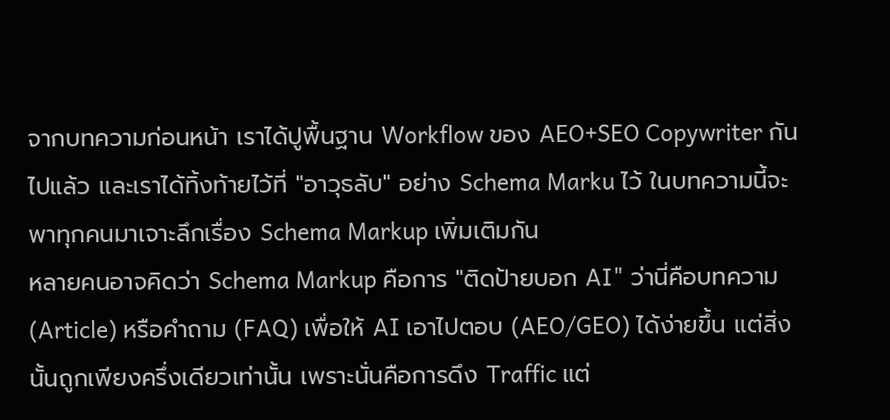จากบทความก่อนหน้า เราได้ปูพื้นฐาน Workflow ของ AEO+SEO Copywriter กันไปแล้ว และเราได้ทิ้งท้ายไว้ที่ "อาวุธลับ" อย่าง Schema Marku ไว้ ในบทความนี้จะพาทุกคนมาเจาะลึกเรื่อง Schema Markup เพิ่มเติมกัน
หลายคนอาจคิดว่า Schema Markup คือการ "ติดป้ายบอก AI" ว่านี่คือบทความ (Article) หรือคำถาม (FAQ) เพื่อให้ AI เอาไปตอบ (AEO/GEO) ได้ง่ายขึ้น แต่สิ่งนั้นถูกเพียงครึ่งเดียวเท่านั้น เพราะนั่นคือการดึง Traffic แต่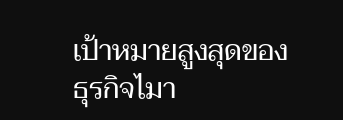เป้าหมายสูงสุดของธุรกิจไมา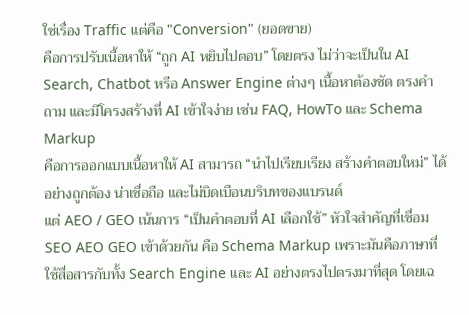ใช่เรื่อง Traffic แต่คือ "Conversion" (ยอดขาย)
คือการปรับเนื้อหาให้ “ถูก AI หยิบไปตอบ” โดยตรง ไม่ว่าจะเป็นใน AI Search, Chatbot หรือ Answer Engine ต่างๆ เนื้อหาต้องชัด ตรงคำถาม และมีโครงสร้างที่ AI เข้าใจง่าย เช่น FAQ, HowTo และ Schema Markup
คือการออกแบบเนื้อหาให้ AI สามารถ “นำไปเรียบเรียง สร้างคำตอบใหม่” ได้อย่างถูกต้อง น่าเชื่อถือ และไม่บิดเบือนบริบทของแบรนด์
แต่ AEO / GEO เน้นการ “เป็นคำตอบที่ AI เลือกใช้” หัวใจสำคัญที่เชื่อม SEO AEO GEO เข้าด้วยกัน คือ Schema Markup เพราะมันคือภาษาที่ใช้สื่อสารกับทั้ง Search Engine และ AI อย่างตรงไปตรงมาที่สุด โดยเฉ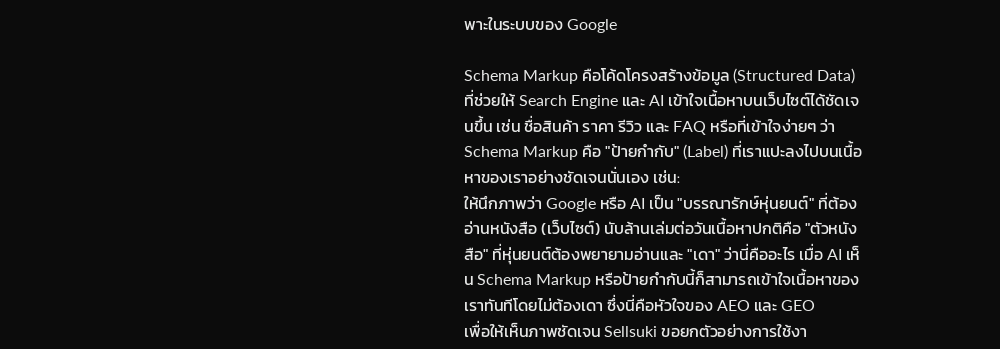พาะในระบบของ Google

Schema Markup คือโค้ดโครงสร้างข้อมูล (Structured Data) ที่ช่วยให้ Search Engine และ AI เข้าใจเนื้อหาบนเว็บไซต์ได้ชัดเจนขึ้น เช่น ชื่อสินค้า ราคา รีวิว และ FAQ หรือที่เข้าใจง่ายๆ ว่า Schema Markup คือ "ป้ายกำกับ" (Label) ที่เราแปะลงไปบนเนื้อหาของเราอย่างชัดเจนนั่นเอง เช่น:
ให้นึกภาพว่า Google หรือ AI เป็น "บรรณารักษ์หุ่นยนต์" ที่ต้องอ่านหนังสือ (เว็บไซต์) นับล้านเล่มต่อวันเนื้อหาปกติคือ "ตัวหนังสือ" ที่หุ่นยนต์ต้องพยายามอ่านและ "เดา" ว่านี่คืออะไร เมื่อ AI เห็น Schema Markup หรือป้ายกำกับนี้ก็สามารถเข้าใจเนื้อหาของเราทันทีโดยไม่ต้องเดา ซึ่งนี่คือหัวใจของ AEO และ GEO
เพื่อให้เห็นภาพชัดเจน Sellsuki ขอยกตัวอย่างการใช้งา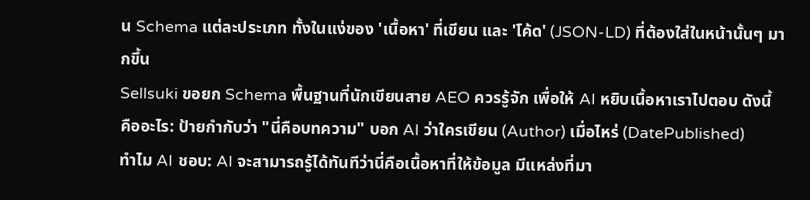น Schema แต่ละประเภท ทั้งในแง่ของ 'เนื้อหา' ที่เขียน และ 'โค้ด' (JSON-LD) ที่ต้องใส่ในหน้านั้นๆ มากขึ้น
Sellsuki ขอยก Schema พื้นฐานที่นักเขียนสาย AEO ควรรู้จัก เพื่อให้ AI หยิบเนื้อหาเราไปตอบ ดังนี้
คืออะไร: ป้ายกำกับว่า "นี่คือบทความ" บอก AI ว่าใครเขียน (Author) เมื่อไหร่ (DatePublished)
ทำไม AI ชอบ: AI จะสามารถรู้ได้ทันทีว่านี่คือเนื้อหาที่ให้ข้อมูล มีแหล่งที่มา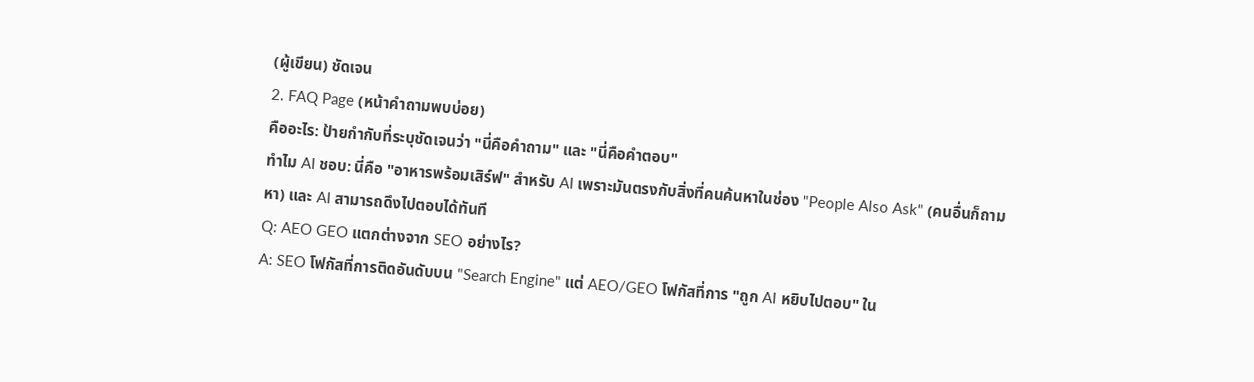(ผู้เขียน) ชัดเจน
2. FAQ Page (หน้าคำถามพบบ่อย)
คืออะไร: ป้ายกำกับที่ระบุชัดเจนว่า "นี่คือคำถาม" และ "นี่คือคำตอบ"
ทำไม AI ชอบ: นี่คือ "อาหารพร้อมเสิร์ฟ" สำหรับ AI เพราะมันตรงกับสิ่งที่คนค้นหาในช่อง "People Also Ask" (คนอื่นก็ถามหา) และ AI สามารถดึงไปตอบได้ทันที
Q: AEO GEO แตกต่างจาก SEO อย่างไร?
A: SEO โฟกัสที่การติดอันดับบน "Search Engine" แต่ AEO/GEO โฟกัสที่การ "ถูก AI หยิบไปตอบ" ใน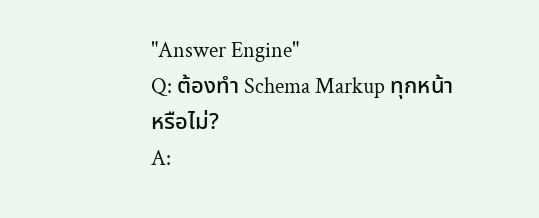"Answer Engine"
Q: ต้องทำ Schema Markup ทุกหน้าหรือไม่?
A: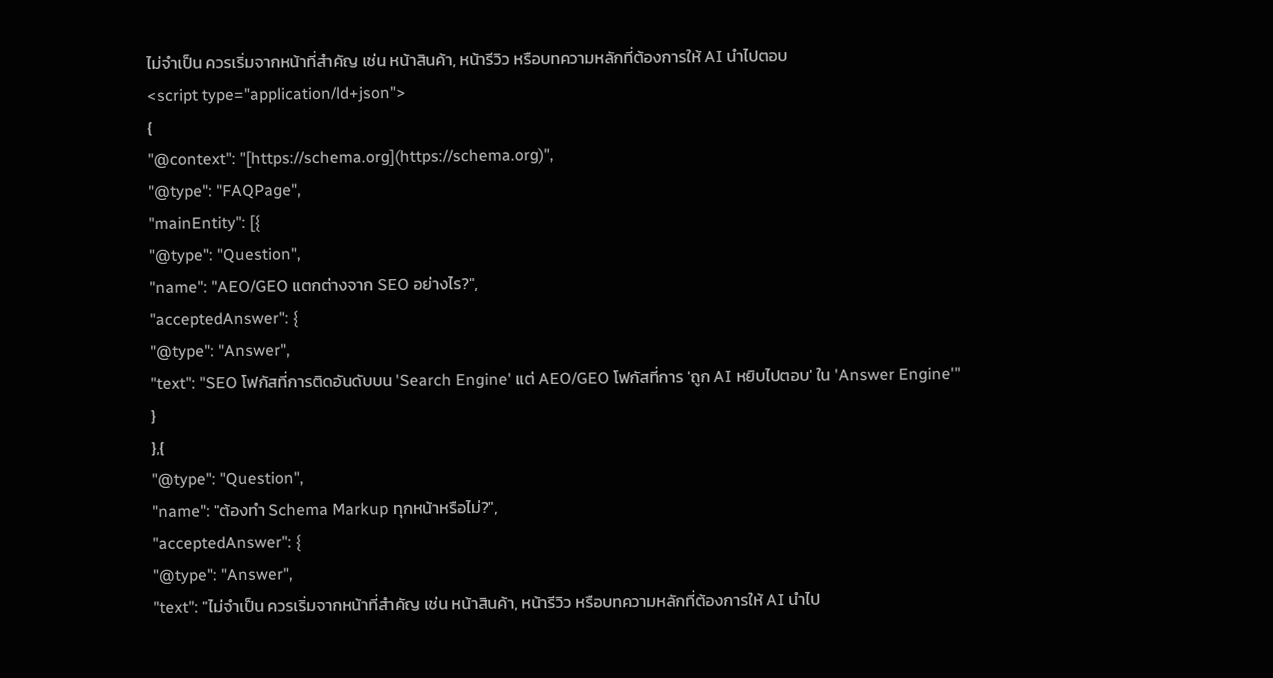ไม่จำเป็น ควรเริ่มจากหน้าที่สำคัญ เช่น หน้าสินค้า, หน้ารีวิว หรือบทความหลักที่ต้องการให้ AI นำไปตอบ
<script type="application/ld+json">
{
"@context": "[https://schema.org](https://schema.org)",
"@type": "FAQPage",
"mainEntity": [{
"@type": "Question",
"name": "AEO/GEO แตกต่างจาก SEO อย่างไร?",
"acceptedAnswer": {
"@type": "Answer",
"text": "SEO โฟกัสที่การติดอันดับบน 'Search Engine' แต่ AEO/GEO โฟกัสที่การ 'ถูก AI หยิบไปตอบ' ใน 'Answer Engine'"
}
},{
"@type": "Question",
"name": "ต้องทำ Schema Markup ทุกหน้าหรือไม่?",
"acceptedAnswer": {
"@type": "Answer",
"text": "ไม่จำเป็น ควรเริ่มจากหน้าที่สำคัญ เช่น หน้าสินค้า, หน้ารีวิว หรือบทความหลักที่ต้องการให้ AI นำไป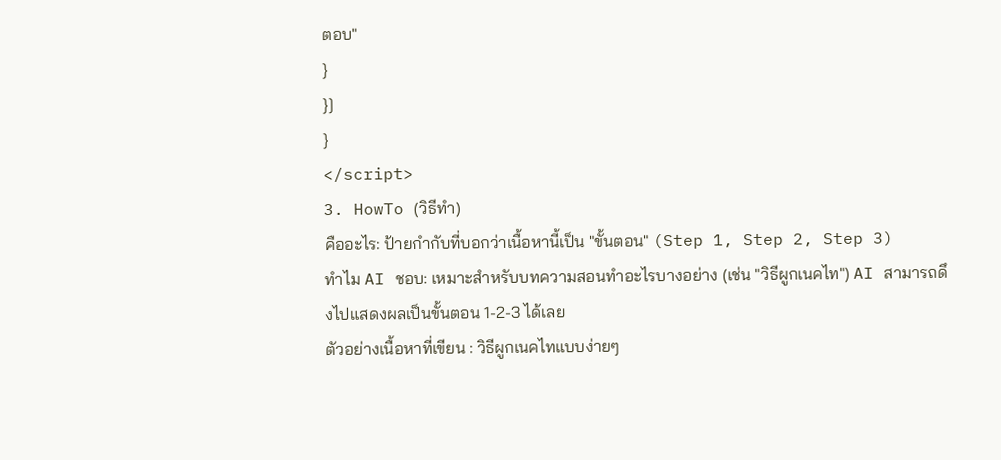ตอบ"
}
}]
}
</script>
3. HowTo (วิธีทำ)
คืออะไร: ป้ายกำกับที่บอกว่าเนื้อหานี้เป็น "ขั้นตอน" (Step 1, Step 2, Step 3)
ทำไม AI ชอบ: เหมาะสำหรับบทความสอนทำอะไรบางอย่าง (เช่น "วิธีผูกเนคไท") AI สามารถดึงไปแสดงผลเป็นขั้นตอน 1-2-3 ได้เลย
ตัวอย่างเนื้อหาที่เขียน : วิธีผูกเนคไทแบบง่ายๆ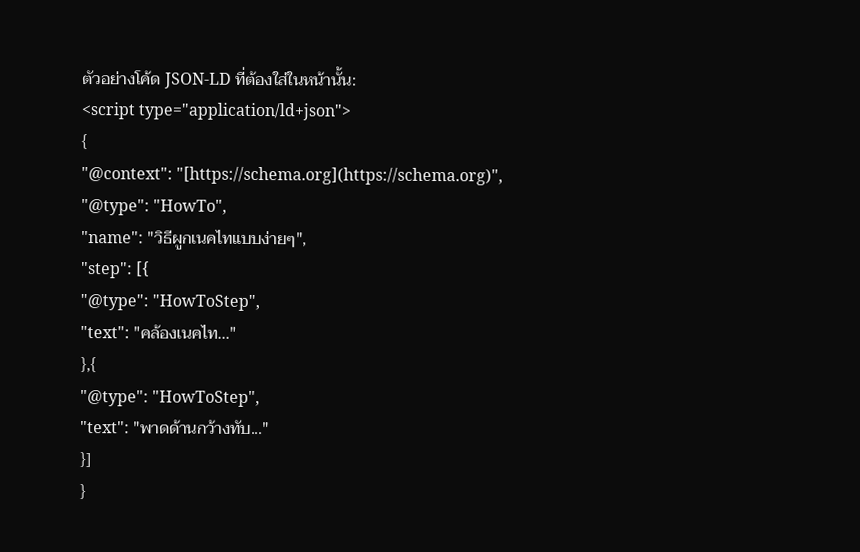ตัวอย่างโค้ด JSON-LD ที่ต้องใส่ในหน้านั้น:
<script type="application/ld+json">
{
"@context": "[https://schema.org](https://schema.org)",
"@type": "HowTo",
"name": "วิธีผูกเนคไทแบบง่ายๆ",
"step": [{
"@type": "HowToStep",
"text": "คล้องเนคไท..."
},{
"@type": "HowToStep",
"text": "พาดด้านกว้างทับ..."
}]
}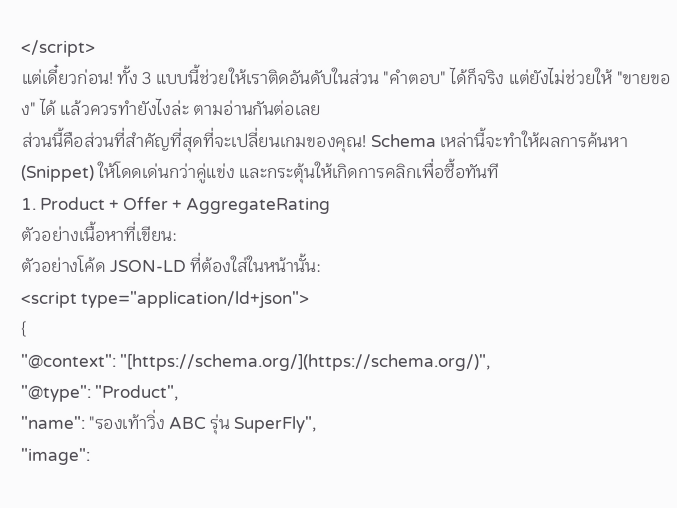</script>
แต่เดี๋ยวก่อน! ทั้ง 3 แบบนี้ช่วยให้เราติดอันดับในส่วน "คำตอบ" ได้ก็จริง แต่ยังไม่ช่วยให้ "ขายของ" ได้ แล้วควรทำยังไงล่ะ ตามอ่านกันต่อเลย
ส่วนนี้คือส่วนที่สำคัญที่สุดที่จะเปลี่ยนเกมของคุณ! Schema เหล่านี้จะทำให้ผลการค้นหา (Snippet) ให้โดดเด่นกว่าคู่แข่ง และกระตุ้นให้เกิดการคลิกเพื่อซื้อทันที
1. Product + Offer + AggregateRating
ตัวอย่างเนื้อหาที่เขียน:
ตัวอย่างโค้ด JSON-LD ที่ต้องใส่ในหน้านั้น:
<script type="application/ld+json">
{
"@context": "[https://schema.org/](https://schema.org/)",
"@type": "Product",
"name": "รองเท้าวิ่ง ABC รุ่น SuperFly",
"image":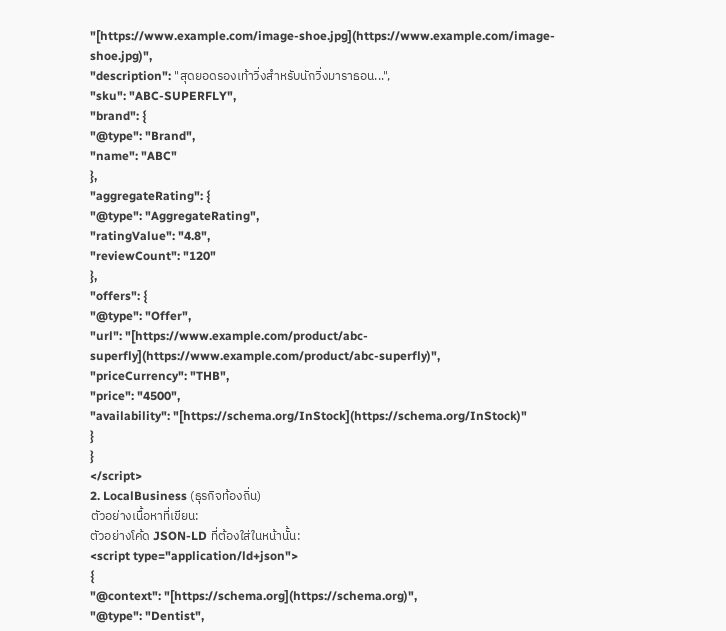"[https://www.example.com/image-shoe.jpg](https://www.example.com/image-shoe.jpg)",
"description": "สุดยอดรองเท้าวิ่งสำหรับนักวิ่งมาราธอน...",
"sku": "ABC-SUPERFLY",
"brand": {
"@type": "Brand",
"name": "ABC"
},
"aggregateRating": {
"@type": "AggregateRating",
"ratingValue": "4.8",
"reviewCount": "120"
},
"offers": {
"@type": "Offer",
"url": "[https://www.example.com/product/abc-superfly](https://www.example.com/product/abc-superfly)",
"priceCurrency": "THB",
"price": "4500",
"availability": "[https://schema.org/InStock](https://schema.org/InStock)"
}
}
</script>
2. LocalBusiness (ธุรกิจท้องถิ่น)
ตัวอย่างเนื้อหาที่เขียน:
ตัวอย่างโค้ด JSON-LD ที่ต้องใส่ในหน้านั้น:
<script type="application/ld+json">
{
"@context": "[https://schema.org](https://schema.org)",
"@type": "Dentist",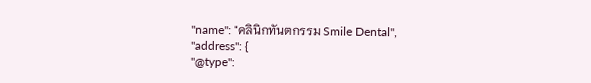"name": "คลินิกทันตกรรม Smile Dental",
"address": {
"@type":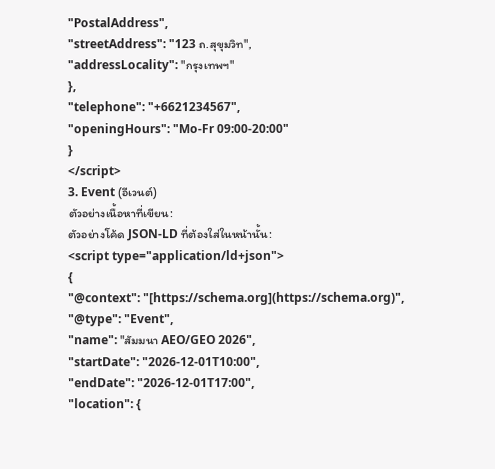"PostalAddress",
"streetAddress": "123 ถ.สุขุมวิท",
"addressLocality": "กรุงเทพฯ"
},
"telephone": "+6621234567",
"openingHours": "Mo-Fr 09:00-20:00"
}
</script>
3. Event (อีเวนต์)
ตัวอย่างเนื้อหาที่เขียน:
ตัวอย่างโค้ด JSON-LD ที่ต้องใส่ในหน้านั้น:
<script type="application/ld+json">
{
"@context": "[https://schema.org](https://schema.org)",
"@type": "Event",
"name": "สัมมนา AEO/GEO 2026",
"startDate": "2026-12-01T10:00",
"endDate": "2026-12-01T17:00",
"location": {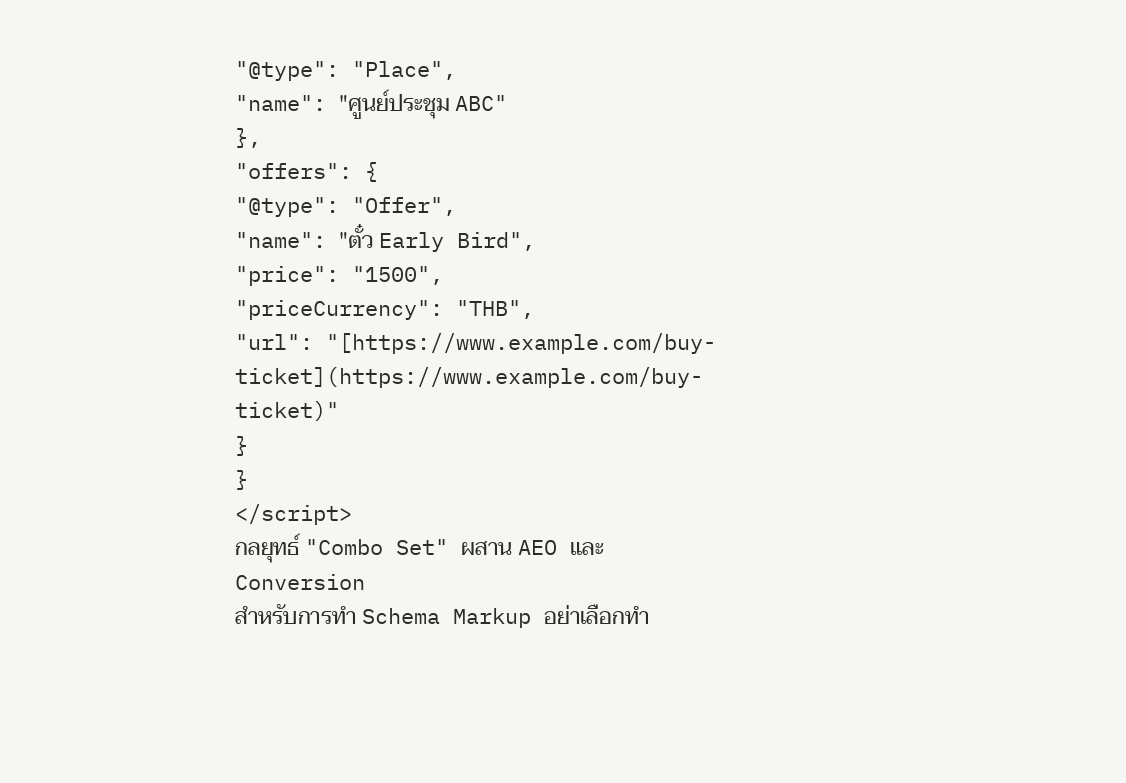"@type": "Place",
"name": "ศูนย์ประชุม ABC"
},
"offers": {
"@type": "Offer",
"name": "ตั๋ว Early Bird",
"price": "1500",
"priceCurrency": "THB",
"url": "[https://www.example.com/buy-ticket](https://www.example.com/buy-ticket)"
}
}
</script>
กลยุทธ์ "Combo Set" ผสาน AEO และ Conversion
สำหรับการทำ Schema Markup อย่าเลือกทำ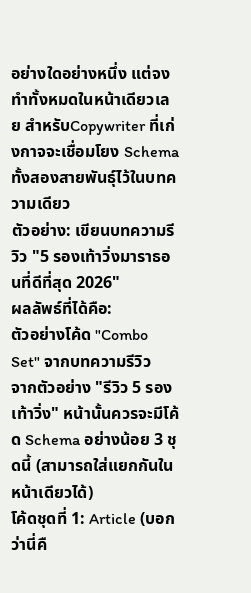อย่างใดอย่างหนึ่ง แต่จงทำทั้งหมดในหน้าเดียวเลย สำหรับCopywriter ที่เก่งกาจจะเชื่อมโยง Schema ทั้งสองสายพันธุ์ไว้ในบทความเดียว
ตัวอย่าง: เขียนบทความรีวิว "5 รองเท้าวิ่งมาราธอนที่ดีที่สุด 2026"
ผลลัพธ์ที่ได้คือ:
ตัวอย่างโค้ด "Combo Set" จากบทความรีวิว
จากตัวอย่าง "รีวิว 5 รองเท้าวิ่ง" หน้านั้นควรจะมีโค้ด Schema อย่างน้อย 3 ชุดนี้ (สามารถใส่แยกกันในหน้าเดียวได้)
โค้ดชุดที่ 1: Article (บอกว่านี่คื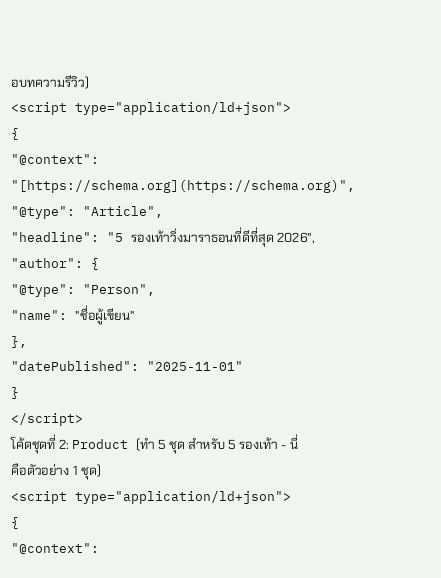อบทความรีวิว)
<script type="application/ld+json">
{
"@context": "[https://schema.org](https://schema.org)",
"@type": "Article",
"headline": "5 รองเท้าวิ่งมาราธอนที่ดีที่สุด 2026",
"author": {
"@type": "Person",
"name": "ชื่อผู้เขียน"
},
"datePublished": "2025-11-01"
}
</script>
โค้ดชุดที่ 2: Product (ทำ 5 ชุด สำหรับ 5 รองเท้า - นี่คือตัวอย่าง 1 ชุด)
<script type="application/ld+json">
{
"@context":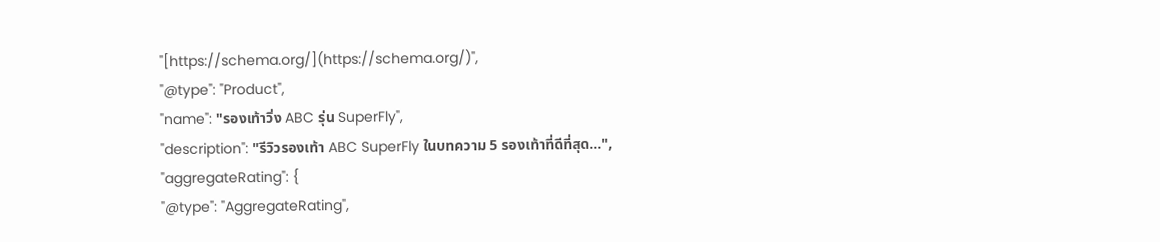"[https://schema.org/](https://schema.org/)",
"@type": "Product",
"name": "รองเท้าวิ่ง ABC รุ่น SuperFly",
"description": "รีวิวรองเท้า ABC SuperFly ในบทความ 5 รองเท้าที่ดีที่สุด...",
"aggregateRating": {
"@type": "AggregateRating",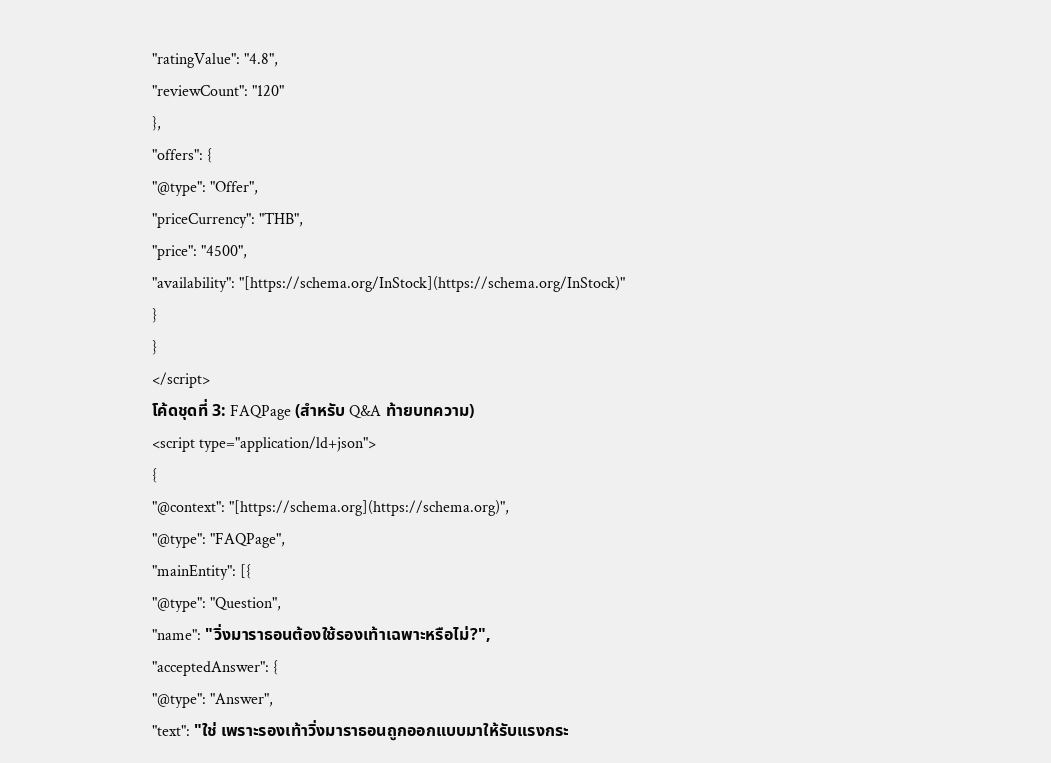"ratingValue": "4.8",
"reviewCount": "120"
},
"offers": {
"@type": "Offer",
"priceCurrency": "THB",
"price": "4500",
"availability": "[https://schema.org/InStock](https://schema.org/InStock)"
}
}
</script>
โค้ดชุดที่ 3: FAQPage (สำหรับ Q&A ท้ายบทความ)
<script type="application/ld+json">
{
"@context": "[https://schema.org](https://schema.org)",
"@type": "FAQPage",
"mainEntity": [{
"@type": "Question",
"name": "วิ่งมาราธอนต้องใช้รองเท้าเฉพาะหรือไม่?",
"acceptedAnswer": {
"@type": "Answer",
"text": "ใช่ เพราะรองเท้าวิ่งมาราธอนถูกออกแบบมาให้รับแรงกระ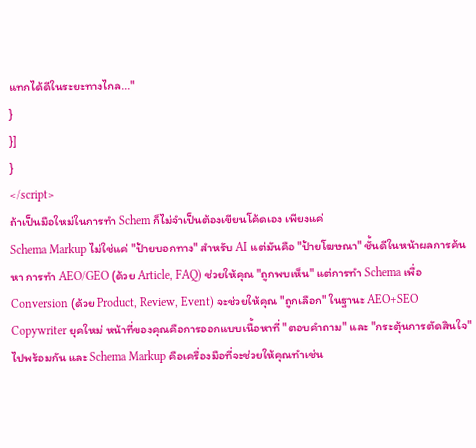แทกได้ดีในระยะทางไกล..."
}
}]
}
</script>
ถ้าเป็นมือใหม่ในการทำ Schem ก็ไม่จำเป็นต้องเขียนโค้ดเอง เพียงแค่
Schema Markup ไม่ใช่แค่ "ป้ายบอกทาง" สำหรับ AI แต่มันคือ "ป้ายโฆษณา" ชั้นดีในหน้าผลการค้นหา การทำ AEO/GEO (ด้วย Article, FAQ) ช่วยให้คุณ "ถูกพบเห็น" แต่การทำ Schema เพื่อ Conversion (ด้วย Product, Review, Event) จะช่วยให้คุณ "ถูกเลือก" ในฐานะ AEO+SEO Copywriter ยุคใหม่ หน้าที่ของคุณคือการออกแบบเนื้อหาที่ "ตอบคำถาม" และ "กระตุ้นการตัดสินใจ" ไปพร้อมกัน และ Schema Markup คือเครื่องมือที่จะช่วยให้คุณทำเช่น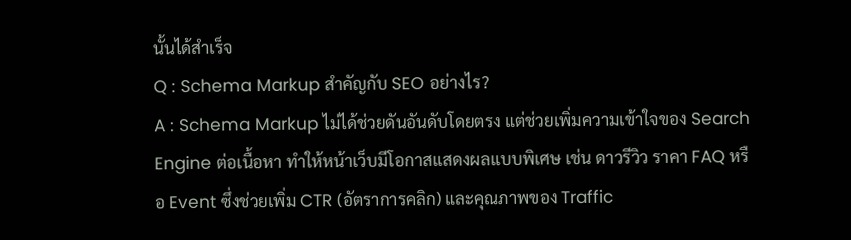นั้นได้สำเร็จ
Q : Schema Markup สำคัญกับ SEO อย่างไร?
A : Schema Markup ไม่ได้ช่วยดันอันดับโดยตรง แต่ช่วยเพิ่มความเข้าใจของ Search Engine ต่อเนื้อหา ทำให้หน้าเว็บมีโอกาสแสดงผลแบบพิเศษ เช่น ดาวรีวิว ราคา FAQ หรือ Event ซึ่งช่วยเพิ่ม CTR (อัตราการคลิก) และคุณภาพของ Traffic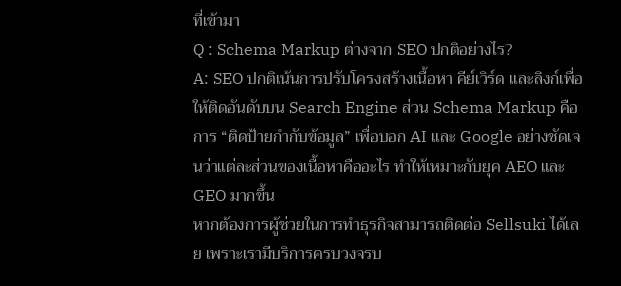ที่เข้ามา
Q : Schema Markup ต่างจาก SEO ปกติอย่างไร?
A: SEO ปกติเน้นการปรับโครงสร้างเนื้อหา คีย์เวิร์ด และลิงก์เพื่อให้ติดอันดับบน Search Engine ส่วน Schema Markup คือการ “ติดป้ายกำกับข้อมูล” เพื่อบอก AI และ Google อย่างชัดเจนว่าแต่ละส่วนของเนื้อหาคืออะไร ทำให้เหมาะกับยุค AEO และ GEO มากขึ้น
หากต้องการผู้ช่วยในการทำธุรกิจสามารถติดต่อ Sellsuki ได้เลย เพราะเรามีบริการครบวงจรบ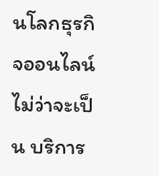นโลกธุรกิจออนไลน์ ไม่ว่าจะเป็น บริการ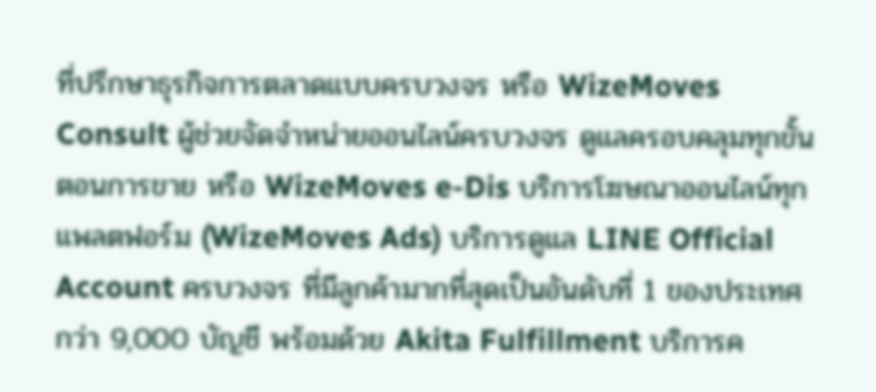ที่ปรึกษาธุรกิจการตลาดแบบครบวงจร หรือ WizeMoves Consult ผู้ช่วยจัดจำหน่ายออนไลน์ครบวงจร ดูแลครอบคลุมทุกขั้นตอนการขาย หรือ WizeMoves e-Dis บริการโฆษณาออนไลน์ทุกแพลตฟอร์ม (WizeMoves Ads) บริการดูแล LINE Official Account ครบวงจร ที่มีลูกค้ามากที่สุดเป็นอันดับที่ 1 ของประเทศ กว่า 9,000 บัญชี พร้อมด้วย Akita Fulfillment บริการค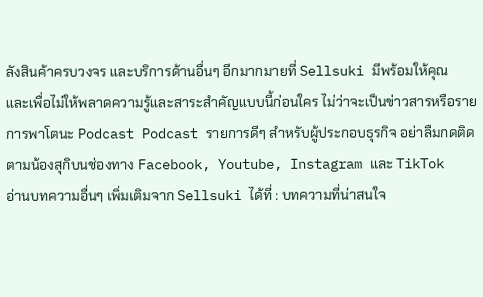ลังสินค้าครบวงจร และบริการด้านอื่นๆ อีกมากมายที่ Sellsuki มีพร้อมให้คุณ
และเพื่อไม่ให้พลาดความรู้และสาระสำคัญแบบนี้ก่อนใคร ไม่ว่าจะเป็นข่าวสารหรือรายการพาโตนะ Podcast Podcast รายการดีๆ สำหรับผู้ประกอบธุรกิจ อย่าลืมกดติดตามน้องสุกิบนช่องทาง Facebook, Youtube, Instagram และ TikTok
อ่านบทความอื่นๆ เพิ่มเติมจาก Sellsuki ได้ที่ : บทความที่น่าสนใจ